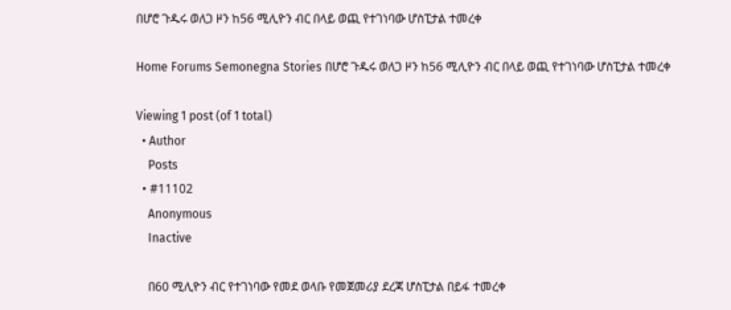በሆሮ ጉዱሩ ወለጋ ዞን ከ56 ሚሊዮን ብር በላይ ወጪ የተገነባው ሆስፒታል ተመረቀ

Home Forums Semonegna Stories በሆሮ ጉዱሩ ወለጋ ዞን ከ56 ሚሊዮን ብር በላይ ወጪ የተገነባው ሆስፒታል ተመረቀ

Viewing 1 post (of 1 total)
  • Author
    Posts
  • #11102
    Anonymous
    Inactive

    በ60 ሚሊዮን ብር የተገነባው የመደ ወላቡ የመጀመሪያ ደረጃ ሆስፒታል በይፋ ተመረቀ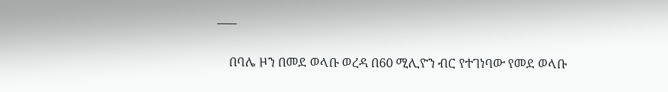—–

    በባሌ ዞን በመደ ወላቡ ወረዳ በ60 ሚሊዮን ብር የተገነባው የመደ ወላቡ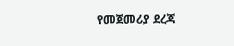የመጀመሪያ ደረጃ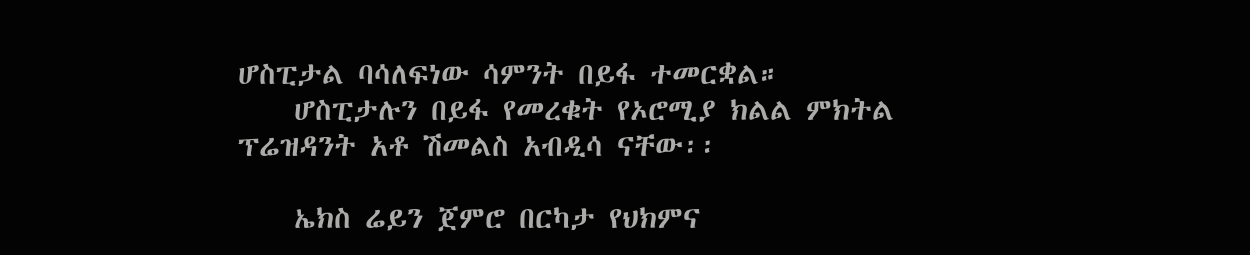ሆስፒታል ባሳለፍነው ሳምንት በይፋ ተመርቋል።
    ሆስፒታሉን በይፋ የመረቁት የኦሮሚያ ክልል ምክትል ፕሬዝዳንት አቶ ሽመልስ አብዲሳ ናቸው፡፡

    ኤክስ ሬይን ጀምሮ በርካታ የህክምና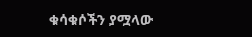ቁሳቁሶችን ያሟላው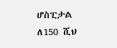ሆስፒታል ለ150 ሺህ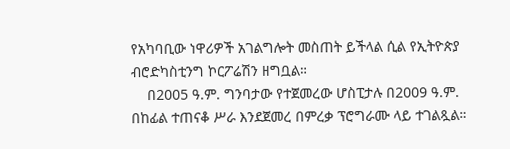የአካባቢው ነዋሪዎች አገልግሎት መስጠት ይችላል ሲል የኢትዮጵያ ብሮድካስቲንግ ኮርፖሬሽን ዘግቧል።
    በ2005 ዓ.ም. ግንባታው የተጀመረው ሆስፒታሉ በ2009 ዓ.ም. በከፊል ተጠናቆ ሥራ እንደጀመረ በምረቃ ፕሮግራሙ ላይ ተገልጿል።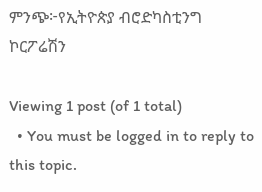ምንጭ፦የኢትዮጵያ ብሮድካስቲንግ ኮርፖሬሽን

Viewing 1 post (of 1 total)
  • You must be logged in to reply to this topic.